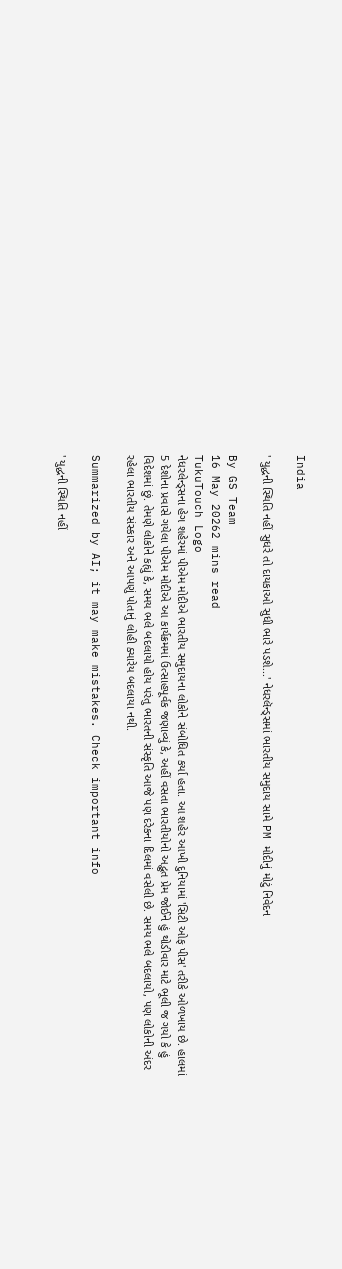India

' યુદ્ધની સ્થિતિ નહીં સુધરે તો દાયકાઓ સુધી ભારે પડશે...' નેધરલૅન્ડ્સમાં ભારતીય સમુદાય સામે PM મોદીનું મોટું નિવેદન

By GS Team
16 May 20262 mins read
TukuTouch Logo
નેધરલેન્ડ્સના હેગ શહેરમાં પીએમ મોદીએ ભારતીય સમુદાયના લોકોને સંબોધિત કર્યા હતા. આ શહેર આખી દુનિયામાં 'સિટી ઓફ પીસ' તરીકે ઓળખાય છે. હાલમાં 5 દેશોના પ્રવાસે ગયેલા પીએમ મોદીએ આ કાર્યક્રમમાં ઉત્સાહપૂર્વક જણાવ્યું કે, અહીં વસતા ભારતીયોનો અદ્ભુત પ્રેમ જોઈને હું થોડીવાર માટે ભૂલી જ ગયો કે હું વિદેશમાં છું. તેમણે લોકોને કહ્યું કે, સમય ભલે બદલાયો હોય પરંતુ ભારતની સંસ્કૃતિ આજે પણ દરેકના દિલમાં વસેલી છે. સમય ભલે બદલાયો, પણ લોકોની અંદર રહેલા ભારતીય સંસ્કાર અને આપણું પોતાનું લોહી ક્યારેય બદલાયા નથી.

Summarized by AI; it may make mistakes. Check important info

' યુદ્ધની સ્થિતિ નહીં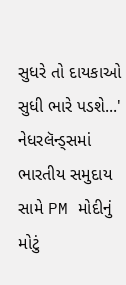સુધરે તો દાયકાઓ સુધી ભારે પડશે...' નેધરલૅન્ડ્સમાં ભારતીય સમુદાય સામે PM મોદીનું મોટું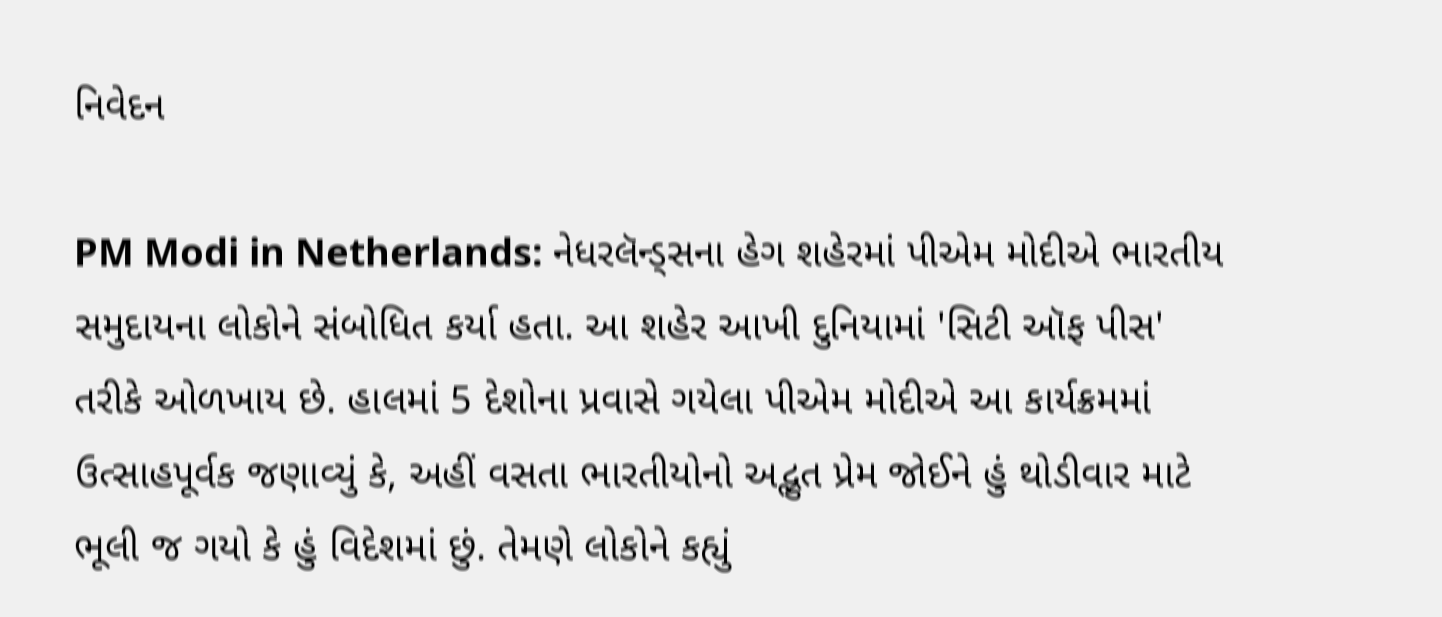નિવેદન

PM Modi in Netherlands: નેધરલૅન્ડ્સના હેગ શહેરમાં પીએમ મોદીએ ભારતીય સમુદાયના લોકોને સંબોધિત કર્યા હતા. આ શહેર આખી દુનિયામાં 'સિટી ઑફ પીસ' તરીકે ઓળખાય છે. હાલમાં 5 દેશોના પ્રવાસે ગયેલા પીએમ મોદીએ આ કાર્યક્રમમાં ઉત્સાહપૂર્વક જણાવ્યું કે, અહીં વસતા ભારતીયોનો અદ્ભુત પ્રેમ જોઈને હું થોડીવાર માટે ભૂલી જ ગયો કે હું વિદેશમાં છું. તેમણે લોકોને કહ્યું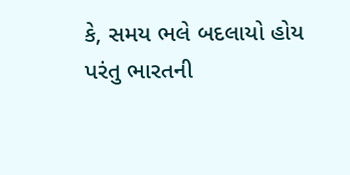કે, સમય ભલે બદલાયો હોય પરંતુ ભારતની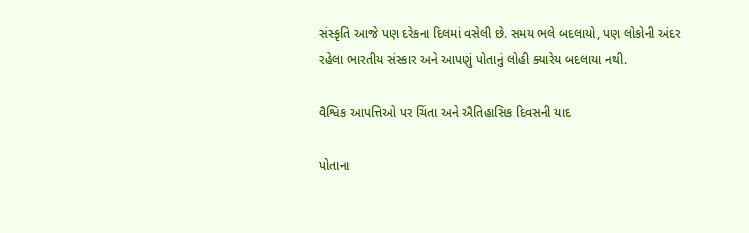સંસ્કૃતિ આજે પણ દરેકના દિલમાં વસેલી છે. સમય ભલે બદલાયો, પણ લોકોની અંદર રહેલા ભારતીય સંસ્કાર અને આપણું પોતાનું લોહી ક્યારેય બદલાયા નથી.

વૈશ્વિક આપત્તિઓ પર ચિંતા અને ઐતિહાસિક દિવસની યાદ

પોતાના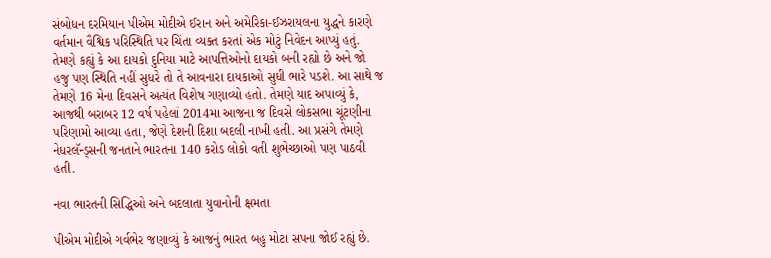સંબોધન દરમિયાન પીએમ મોદીએ ઈરાન અને અમેરિકા-ઈઝરાયલના યુદ્ધને કારણે વર્તમાન વૈશ્વિક પરિસ્થિતિ પર ચિંતા વ્યક્ત કરતાં એક મોટું નિવેદન આપ્યું હતું. તેમણે કહ્યું કે આ દાયકો દુનિયા માટે આપત્તિઓનો દાયકો બની રહ્યો છે અને જો હજુ પણ સ્થિતિ નહીં સુધરે તો તે આવનારા દાયકાઓ સુધી ભારે પડશે. આ સાથે જ તેમણે 16 મેના દિવસને અત્યંત વિશેષ ગણાવ્યો હતો. તેમણે યાદ અપાવ્યું કે, આજથી બરાબર 12 વર્ષ પહેલાં 2014મા આજના જ દિવસે લોકસભા ચૂંટણીના પરિણામો આવ્યા હતા, જેણે દેશની દિશા બદલી નાખી હતી. આ પ્રસંગે તેમણે નેધરલૅન્ડ્સની જનતાને ભારતના 140 કરોડ લોકો વતી શુભેચ્છાઓ પણ પાઠવી હતી.

નવા ભારતની સિદ્ધિઓ અને બદલાતા યુવાનોની ક્ષમતા

પીએમ મોદીએ ગર્વભેર જણાવ્યું કે આજનું ભારત બહુ મોટા સપના જોઈ રહ્યું છે.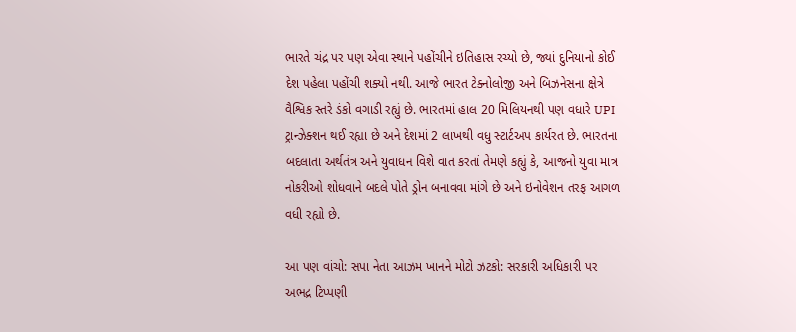ભારતે ચંદ્ર પર પણ એવા સ્થાને પહોંચીને ઇતિહાસ રચ્યો છે, જ્યાં દુનિયાનો કોઈ દેશ પહેલા પહોંચી શક્યો નથી. આજે ભારત ટેક્નોલોજી અને બિઝનેસના ક્ષેત્રે વૈશ્વિક સ્તરે ડંકો વગાડી રહ્યું છે. ભારતમાં હાલ 20 મિલિયનથી પણ વધારે UPI ટ્રાન્ઝેક્શન થઈ રહ્યા છે અને દેશમાં 2 લાખથી વધુ સ્ટાર્ટઅપ કાર્યરત છે. ભારતના બદલાતા અર્થતંત્ર અને યુવાધન વિશે વાત કરતાં તેમણે કહ્યું કે, આજનો યુવા માત્ર નોકરીઓ શોધવાને બદલે પોતે ડ્રોન બનાવવા માંગે છે અને ઇનોવેશન તરફ આગળ વધી રહ્યો છે.

આ પણ વાંચો: સપા નેતા આઝમ ખાનને મોટો ઝટકો: સરકારી અધિકારી પર અભદ્ર ટિપ્પણી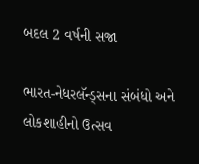બદલ 2 વર્ષની સજા

ભારત-નેધરલૅન્ડ્સના સંબંધો અને લોકશાહીનો ઉત્સવ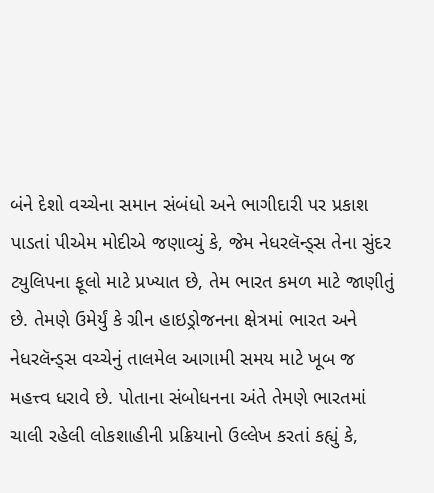બંને દેશો વચ્ચેના સમાન સંબંધો અને ભાગીદારી પર પ્રકાશ પાડતાં પીએમ મોદીએ જણાવ્યું કે, જેમ નેધરલૅન્ડ્સ તેના સુંદર ટ્યુલિપના ફૂલો માટે પ્રખ્યાત છે, તેમ ભારત કમળ માટે જાણીતું છે. તેમણે ઉમેર્યું કે ગ્રીન હાઇડ્રોજનના ક્ષેત્રમાં ભારત અને નેધરલૅન્ડ્સ વચ્ચેનું તાલમેલ આગામી સમય માટે ખૂબ જ મહત્ત્વ ધરાવે છે. પોતાના સંબોધનના અંતે તેમણે ભારતમાં ચાલી રહેલી લોકશાહીની પ્રક્રિયાનો ઉલ્લેખ કરતાં કહ્યું કે,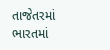તાજેતરમાં ભારતમાં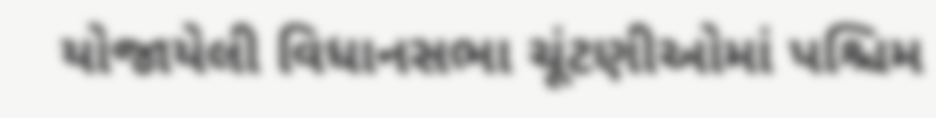યોજાયેલી વિધાનસભા ચૂંટણીઓમાં પશ્ચિમ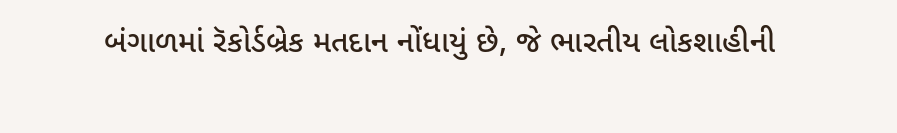બંગાળમાં રૅકોર્ડબ્રેક મતદાન નોંધાયું છે, જે ભારતીય લોકશાહીની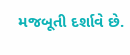મજબૂતી દર્શાવે છે.